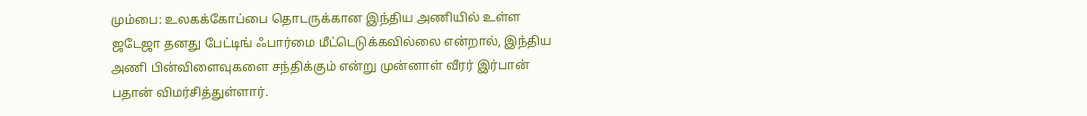மும்பை: உலகக்கோப்பை தொடருக்கான இந்திய அணியில் உள்ள ஜடேஜா தனது பேட்டிங் ஃபார்மை மீட்டெடுக்கவில்லை என்றால், இந்திய அணி பின்விளைவுகளை சந்திக்கும் என்று முன்னாள் வீரர் இர்பான் பதான் விமர்சித்துள்ளார்.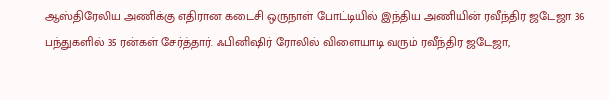ஆஸ்திரேலிய அணிக்கு எதிரான கடைசி ஒருநாள் போட்டியில் இந்திய அணியின் ரவீந்திர ஜடேஜா 36 பந்துகளில் 35 ரன்கள் சேர்த்தார். ஃபினிஷிர் ரோலில் விளையாடி வரும் ரவீந்திர ஜடேஜா,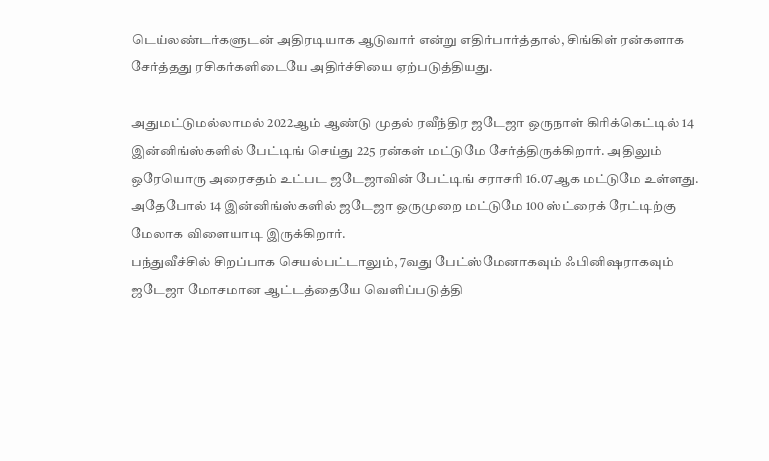டெய்லண்டர்களுடன் அதிரடியாக ஆடுவார் என்று எதிர்பார்த்தால், சிங்கிள் ரன்களாக சேர்த்தது ரசிகர்களிடையே அதிர்ச்சியை ஏற்படுத்தியது.

அதுமட்டுமல்லாமல் 2022ஆம் ஆண்டு முதல் ரவீந்திர ஜடேஜா ஒருநாள் கிரிக்கெட்டில் 14 இன்னிங்ஸ்களில் பேட்டிங் செய்து 225 ரன்கள் மட்டுமே சேர்த்திருக்கிறார். அதிலும் ஒரேயொரு அரைசதம் உட்பட ஜடேஜாவின் பேட்டிங் சராசரி 16.07ஆக மட்டுமே உள்ளது. அதேபோல் 14 இன்னிங்ஸ்களில் ஜடேஜா ஒருமுறை மட்டுமே 100 ஸ்ட்ரைக் ரேட்டிற்கு மேலாக விளையாடி இருக்கிறார்.
பந்துவீச்சில் சிறப்பாக செயல்பட்டாலும், 7வது பேட்ஸ்மேனாகவும் ஃபினிஷராகவும் ஜடேஜா மோசமான ஆட்டத்தையே வெளிப்படுத்தி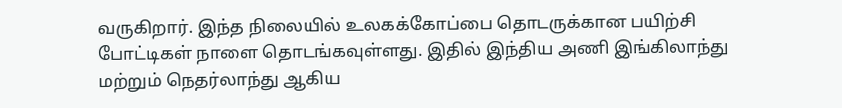வருகிறார். இந்த நிலையில் உலகக்கோப்பை தொடருக்கான பயிற்சி போட்டிகள் நாளை தொடங்கவுள்ளது. இதில் இந்திய அணி இங்கிலாந்து மற்றும் நெதர்லாந்து ஆகிய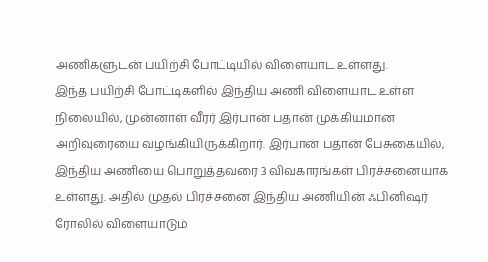அணிகளுடன் பயிற்சி போட்டியில் விளையாட உள்ளது.
இந்த பயிற்சி போட்டிகளில் இந்திய அணி விளையாட உள்ள நிலையில், முன்னாள் வீரர் இர்பான் பதான் முக்கியமான அறிவுரையை வழங்கியிருக்கிறார். இர்பான் பதான் பேசுகையில், இந்திய அணியை பொறுத்தவரை 3 விவகாரங்கள் பிரச்சனையாக உள்ளது. அதில் முதல் பிரச்சனை இந்திய அணியின் ஃபினிஷர் ரோலில் விளையாடும்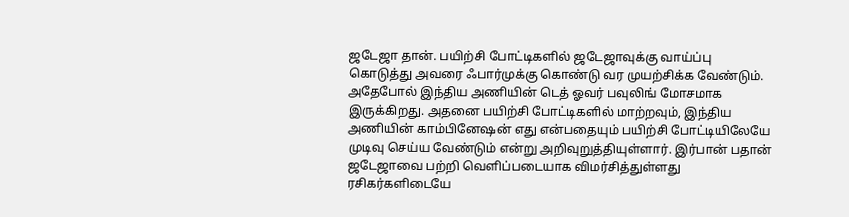ஜடேஜா தான். பயிற்சி போட்டிகளில் ஜடேஜாவுக்கு வாய்ப்பு கொடுத்து அவரை ஃபார்முக்கு கொண்டு வர முயற்சிக்க வேண்டும்.
அதேபோல் இந்திய அணியின் டெத் ஓவர் பவுலிங் மோசமாக இருக்கிறது. அதனை பயிற்சி போட்டிகளில் மாற்றவும், இந்திய அணியின் காம்பினேஷன் எது என்பதையும் பயிற்சி போட்டியிலேயே முடிவு செய்ய வேண்டும் என்று அறிவுறுத்தியுள்ளார். இர்பான் பதான் ஜடேஜாவை பற்றி வெளிப்படையாக விமர்சித்துள்ளது ரசிகர்களிடையே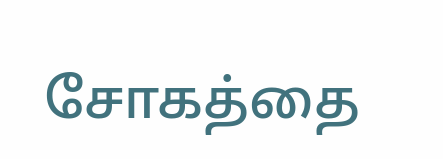சோகத்தை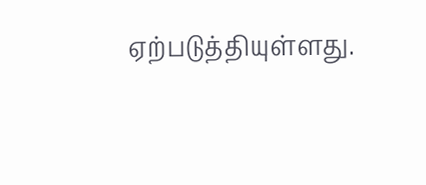ஏற்படுத்தியுள்ளது.